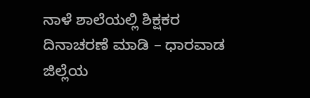ನಾಳೆ ಶಾಲೆಯಲ್ಲಿ ಶಿಕ್ಷಕರ ದಿನಾಚರಣೆ ಮಾಡಿ – ಧಾರವಾಡ ಜಿಲ್ಲೆಯ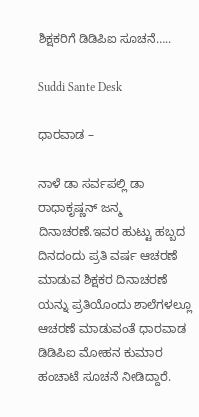ಶಿಕ್ಷಕರಿಗೆ ಡಿಡಿಪಿಐ ಸೂಚನೆ…..

Suddi Sante Desk

ಧಾರವಾಡ –

ನಾಳೆ ಡಾ ಸರ್ವಪಲ್ಲಿ ಡಾ ರಾಧಾಕೃಷ್ಣನ್ ಜನ್ಮ ದಿನಾಚರಣೆ.ಇವರ ಹುಟ್ಟು ಹಬ್ಬದ ದಿನದಂದು ಪ್ರತಿ ವರ್ಷ ಆಚರಣೆ ಮಾಡುವ ಶಿಕ್ಷಕರ ದಿನಾಚರಣೆ ಯನ್ನು ಪ್ರತಿಯೊಂದು ಶಾಲೆಗಳಲ್ಲೂ ಆಚರಣೆ ಮಾಡುವಂತೆ ಧಾರವಾಡ ಡಿಡಿಪಿಐ ಮೋಹನ ಕುಮಾರ ಹಂಚಾಟೆ ಸೂಚನೆ ನೀಡಿದ್ದಾರೆ.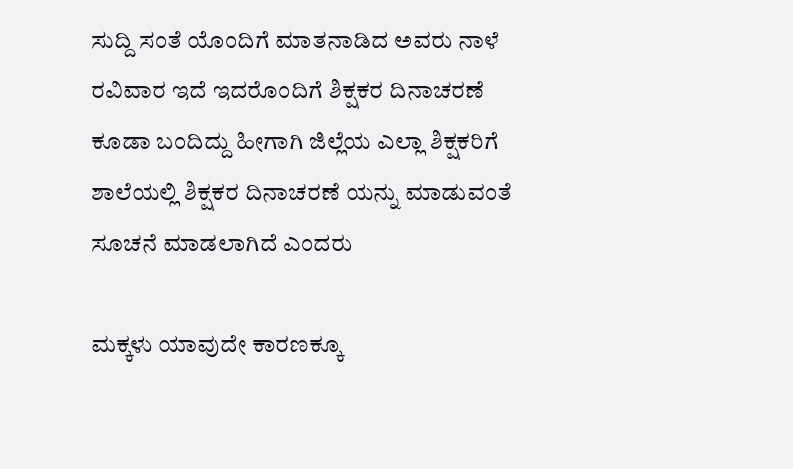ಸುದ್ದಿ ಸಂತೆ ಯೊಂದಿಗೆ ಮಾತನಾಡಿದ ಅವರು ನಾಳೆ ರವಿವಾರ ಇದೆ ಇದರೊಂದಿಗೆ ಶಿಕ್ಷಕರ ದಿನಾಚರಣೆ ಕೂಡಾ ಬಂದಿದ್ದು ಹೀಗಾಗಿ ಜಿಲ್ಲೆಯ ಎಲ್ಲಾ ಶಿಕ್ಷಕರಿಗೆ ಶಾಲೆಯಲ್ಲಿ ಶಿಕ್ಷಕರ ದಿನಾಚರಣೆ ಯನ್ನು ಮಾಡುವಂತೆ ಸೂಚನೆ ಮಾಡಲಾಗಿದೆ ಎಂದರು

ಮಕ್ಕಳು ಯಾವುದೇ ಕಾರಣಕ್ಕೂ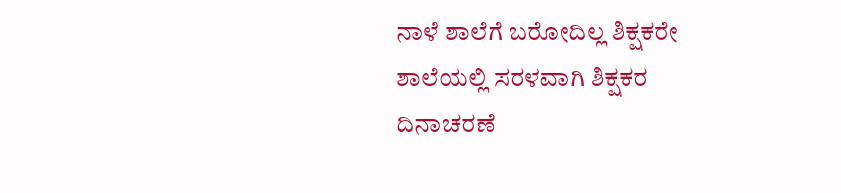ನಾಳೆ ಶಾಲೆಗೆ ಬರೋದಿಲ್ಲ ಶಿಕ್ಷಕರೇ ಶಾಲೆಯಲ್ಲಿ ಸರಳವಾಗಿ ಶಿಕ್ಷಕರ ದಿನಾಚರಣೆ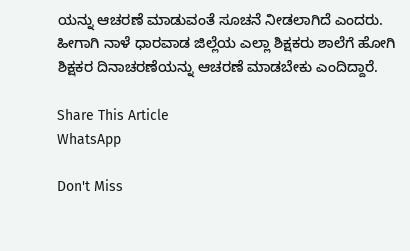ಯನ್ನು ಆಚರಣೆ ಮಾಡುವಂತೆ ಸೂಚನೆ ನೀಡಲಾಗಿದೆ ಎಂದರು. ಹೀಗಾಗಿ ನಾಳೆ ಧಾರವಾಡ ಜಿಲ್ಲೆಯ ಎಲ್ಲಾ ಶಿಕ್ಷಕರು ಶಾಲೆಗೆ ಹೋಗಿ ಶಿಕ್ಷಕರ ದಿನಾಚರಣೆಯನ್ನು ಆಚರಣೆ ಮಾಡಬೇಕು ಎಂದಿದ್ದಾರೆ.

Share This Article
WhatsApp

Don't Miss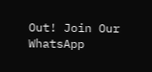Out! Join Our WhatsApp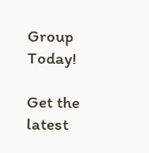Group Today!

Get the latest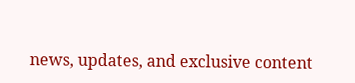news, updates, and exclusive content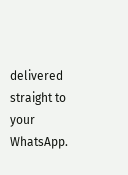delivered straight to your WhatsApp.